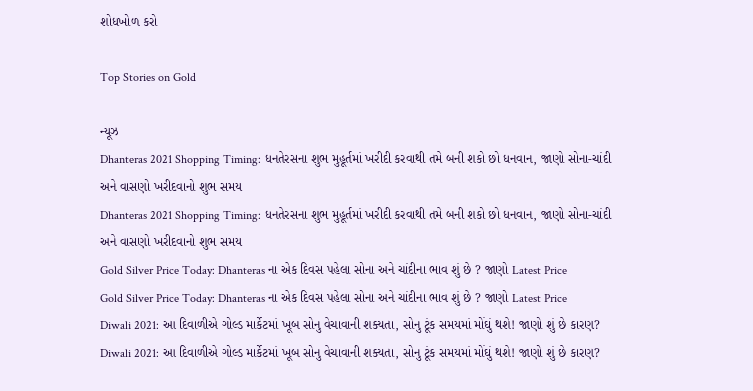શોધખોળ કરો

Top Stories on Gold

ન્યૂઝ
Dhanteras 2021 Shopping Timing: ધનતેરસના શુભ મુહૂર્તમાં ખરીદી કરવાથી તમે બની શકો છો ધનવાન, જાણો સોના-ચાંદી અને વાસણો ખરીદવાનો શુભ સમય
Dhanteras 2021 Shopping Timing: ધનતેરસના શુભ મુહૂર્તમાં ખરીદી કરવાથી તમે બની શકો છો ધનવાન, જાણો સોના-ચાંદી અને વાસણો ખરીદવાનો શુભ સમય
Gold Silver Price Today: Dhanteras ના એક દિવસ પહેલા સોના અને ચાંદીના ભાવ શું છે ? જાણો Latest Price
Gold Silver Price Today: Dhanteras ના એક દિવસ પહેલા સોના અને ચાંદીના ભાવ શું છે ? જાણો Latest Price
Diwali 2021: આ દિવાળીએ ગોલ્ડ માર્કેટમાં ખૂબ સોનુ વેચાવાની શક્યતા, સોનુ ટૂંક સમયમાં મોંઘું થશે! જાણો શું છે કારણ?
Diwali 2021: આ દિવાળીએ ગોલ્ડ માર્કેટમાં ખૂબ સોનુ વેચાવાની શક્યતા, સોનુ ટૂંક સમયમાં મોંઘું થશે! જાણો શું છે કારણ?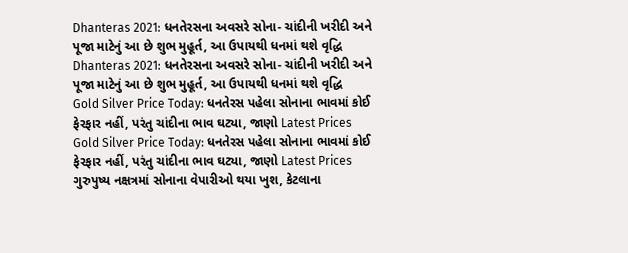Dhanteras 2021: ધનતેરસના અવસરે સોના- ચાંદીની ખરીદી અને પૂજા માટેનું આ છે શુભ મુહૂર્ત, આ ઉપાયથી ધનમાં થશે વૃદ્ધિ
Dhanteras 2021: ધનતેરસના અવસરે સોના- ચાંદીની ખરીદી અને પૂજા માટેનું આ છે શુભ મુહૂર્ત, આ ઉપાયથી ધનમાં થશે વૃદ્ધિ
Gold Silver Price Today: ધનતેરસ પહેલા સોનાના ભાવમાં કોઈ ફેરફાર નહીં, પરંતુ ચાંદીના ભાવ ઘટ્યા, જાણો Latest Prices
Gold Silver Price Today: ધનતેરસ પહેલા સોનાના ભાવમાં કોઈ ફેરફાર નહીં, પરંતુ ચાંદીના ભાવ ઘટ્યા, જાણો Latest Prices
ગુરુપુષ્ય નક્ષત્રમાં સોનાના વેપારીઓ થયા ખુશ, કેટલાના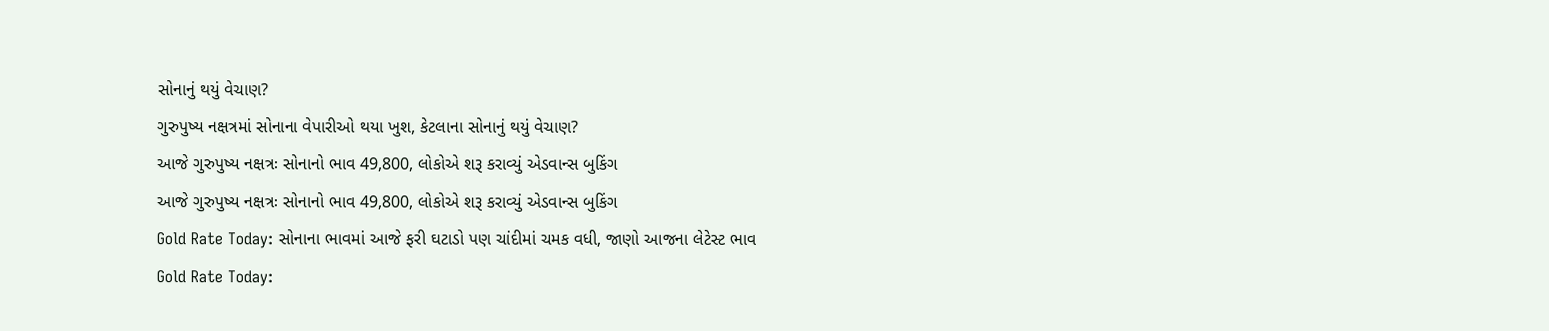સોનાનું થયું વેચાણ?
ગુરુપુષ્ય નક્ષત્રમાં સોનાના વેપારીઓ થયા ખુશ, કેટલાના સોનાનું થયું વેચાણ?
આજે ગુરુપુષ્ય નક્ષત્રઃ સોનાનો ભાવ 49,800, લોકોએ શરૂ કરાવ્યું એડવાન્સ બુકિંગ
આજે ગુરુપુષ્ય નક્ષત્રઃ સોનાનો ભાવ 49,800, લોકોએ શરૂ કરાવ્યું એડવાન્સ બુકિંગ
Gold Rate Today: સોનાના ભાવમાં આજે ફરી ઘટાડો પણ ચાંદીમાં ચમક વધી, જાણો આજના લેટેસ્ટ ભાવ
Gold Rate Today: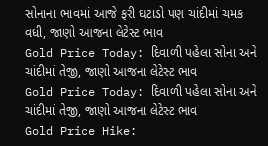સોનાના ભાવમાં આજે ફરી ઘટાડો પણ ચાંદીમાં ચમક વધી, જાણો આજના લેટેસ્ટ ભાવ
Gold Price Today: દિવાળી પહેલા સોના અને ચાંદીમાં તેજી, જાણો આજના લેટેસ્ટ ભાવ
Gold Price Today: દિવાળી પહેલા સોના અને ચાંદીમાં તેજી, જાણો આજના લેટેસ્ટ ભાવ
Gold Price Hike: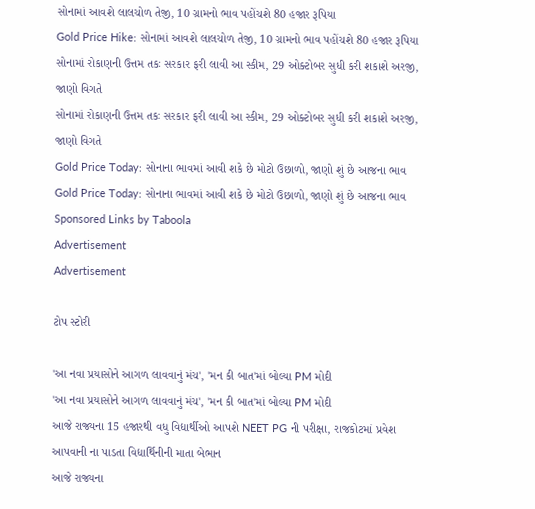સોનામાં આવશે લાલચોળ તેજી, 10 ગ્રામનો ભાવ પહોંચશે 80 હજાર રૂપિયા
Gold Price Hike: સોનામાં આવશે લાલચોળ તેજી, 10 ગ્રામનો ભાવ પહોંચશે 80 હજાર રૂપિયા
સોનામાં રોકાણની ઉત્તમ તકઃ સરકાર ફરી લાવી આ સ્કીમ, 29 ઓક્ટોબર સુધી કરી શકાશે અરજી, જાણો વિગતે
સોનામાં રોકાણની ઉત્તમ તકઃ સરકાર ફરી લાવી આ સ્કીમ, 29 ઓક્ટોબર સુધી કરી શકાશે અરજી, જાણો વિગતે
Gold Price Today: સોનાના ભાવમાં આવી શકે છે મોટો ઉછાળો, જાણો શું છે આજના ભાવ
Gold Price Today: સોનાના ભાવમાં આવી શકે છે મોટો ઉછાળો, જાણો શું છે આજના ભાવ
Sponsored Links by Taboola
Advertisement
Advertisement

ટોપ સ્ટોરી

'આ નવા પ્રયાસોને આગળ લાવવાનું મંચ', 'મન કી બાત'માં બોલ્યા PM મોદી
'આ નવા પ્રયાસોને આગળ લાવવાનું મંચ', 'મન કી બાત'માં બોલ્યા PM મોદી
આજે રાજ્યના 15 હજારથી વધુ વિદ્યાર્થીઓ આપશે NEET PG ની પરીક્ષા, રાજકોટમાં પ્રવેશ આપવાની ના પાડતા વિદ્યાર્થિનીની માતા બેભાન
આજે રાજ્યના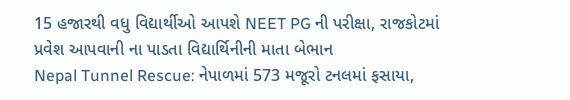15 હજારથી વધુ વિદ્યાર્થીઓ આપશે NEET PG ની પરીક્ષા, રાજકોટમાં પ્રવેશ આપવાની ના પાડતા વિદ્યાર્થિનીની માતા બેભાન
Nepal Tunnel Rescue: નેપાળમાં 573 મજૂરો ટનલમાં ફસાયા,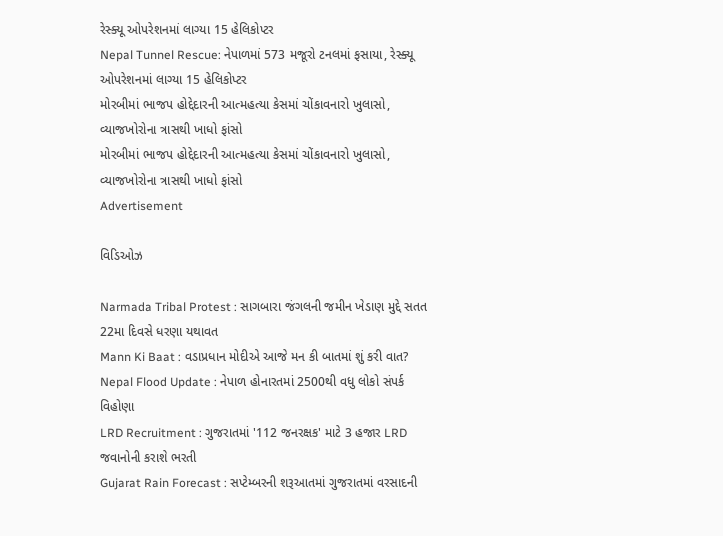રેસ્ક્યૂ ઓપરેશનમાં લાગ્યા 15 હેલિકોપ્ટર
Nepal Tunnel Rescue: નેપાળમાં 573 મજૂરો ટનલમાં ફસાયા, રેસ્ક્યૂ ઓપરેશનમાં લાગ્યા 15 હેલિકોપ્ટર
મોરબીમાં ભાજપ હોદ્દેદારની આત્મહત્યા કેસમાં ચોંકાવનારો ખુલાસો, વ્યાજખોરોના ત્રાસથી ખાધો ફાંસો
મોરબીમાં ભાજપ હોદ્દેદારની આત્મહત્યા કેસમાં ચોંકાવનારો ખુલાસો, વ્યાજખોરોના ત્રાસથી ખાધો ફાંસો
Advertisement

વિડિઓઝ

Narmada Tribal Protest : સાગબારા જંગલની જમીન ખેડાણ મુદ્દે સતત 22મા દિવસે ધરણા યથાવત
Mann Ki Baat : વડાપ્રધાન મોદીએ આજે મન કી બાતમાં શું કરી વાત?
Nepal Flood Update : નેપાળ હોનારતમાં 2500થી વધુ લોકો સંપર્ક વિહોણા
LRD Recruitment : ગુજરાતમાં '112 જનરક્ષક' માટે 3 હજાર LRD જવાનોની કરાશે ભરતી
Gujarat Rain Forecast : સપ્ટેમ્બરની શરૂઆતમાં ગુજરાતમાં વરસાદની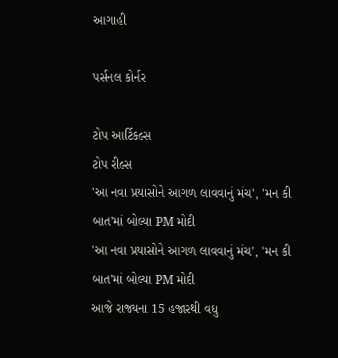આગાહી

પર્સનલ કોર્નર

ટોપ આર્ટિકલ્સ
ટોપ રીલ્સ
'આ નવા પ્રયાસોને આગળ લાવવાનું મંચ', 'મન કી બાત'માં બોલ્યા PM મોદી
'આ નવા પ્રયાસોને આગળ લાવવાનું મંચ', 'મન કી બાત'માં બોલ્યા PM મોદી
આજે રાજ્યના 15 હજારથી વધુ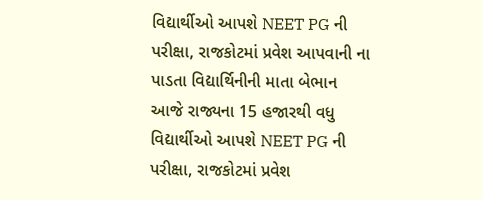વિદ્યાર્થીઓ આપશે NEET PG ની પરીક્ષા, રાજકોટમાં પ્રવેશ આપવાની ના પાડતા વિદ્યાર્થિનીની માતા બેભાન
આજે રાજ્યના 15 હજારથી વધુ વિદ્યાર્થીઓ આપશે NEET PG ની પરીક્ષા, રાજકોટમાં પ્રવેશ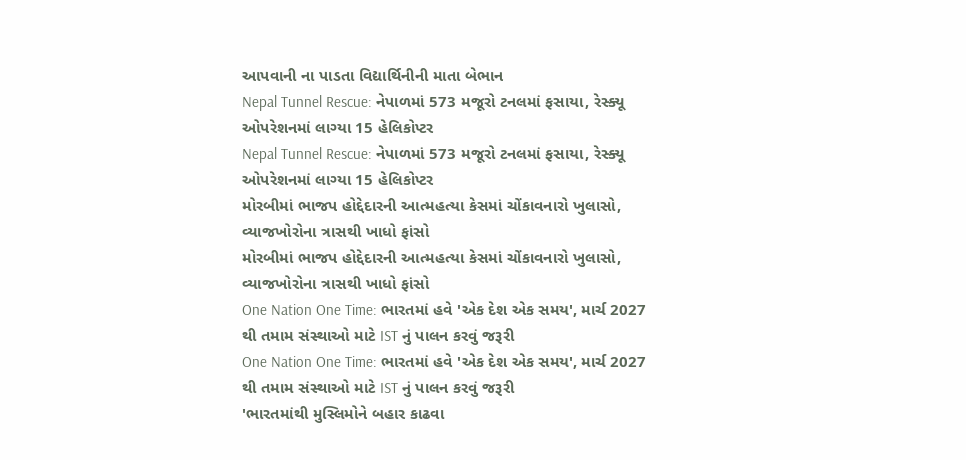આપવાની ના પાડતા વિદ્યાર્થિનીની માતા બેભાન
Nepal Tunnel Rescue: નેપાળમાં 573 મજૂરો ટનલમાં ફસાયા, રેસ્ક્યૂ ઓપરેશનમાં લાગ્યા 15 હેલિકોપ્ટર
Nepal Tunnel Rescue: નેપાળમાં 573 મજૂરો ટનલમાં ફસાયા, રેસ્ક્યૂ ઓપરેશનમાં લાગ્યા 15 હેલિકોપ્ટર
મોરબીમાં ભાજપ હોદ્દેદારની આત્મહત્યા કેસમાં ચોંકાવનારો ખુલાસો, વ્યાજખોરોના ત્રાસથી ખાધો ફાંસો
મોરબીમાં ભાજપ હોદ્દેદારની આત્મહત્યા કેસમાં ચોંકાવનારો ખુલાસો, વ્યાજખોરોના ત્રાસથી ખાધો ફાંસો
One Nation One Time: ભારતમાં હવે 'એક દેશ એક સમય', માર્ચ 2027 થી તમામ સંસ્થાઓ માટે IST નું પાલન કરવું જરૂરી
One Nation One Time: ભારતમાં હવે 'એક દેશ એક સમય', માર્ચ 2027 થી તમામ સંસ્થાઓ માટે IST નું પાલન કરવું જરૂરી
'ભારતમાંથી મુસ્લિમોને બહાર કાઢવા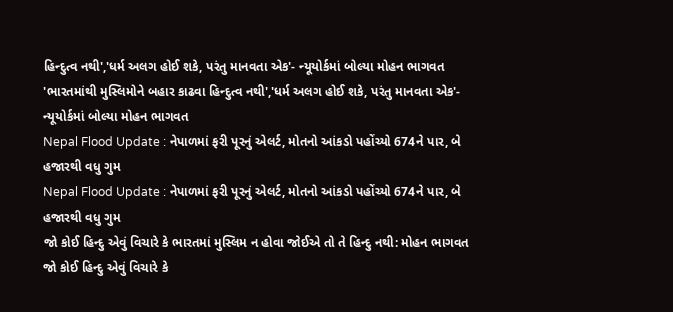હિન્દુત્વ નથી','ધર્મ અલગ હોઈ શકે, પરંતુ માનવતા એક'- ન્યૂયોર્કમાં બોલ્યા મોહન ભાગવત
'ભારતમાંથી મુસ્લિમોને બહાર કાઢવા હિન્દુત્વ નથી','ધર્મ અલગ હોઈ શકે, પરંતુ માનવતા એક'- ન્યૂયોર્કમાં બોલ્યા મોહન ભાગવત
Nepal Flood Update : નેપાળમાં ફરી પૂરનું એલર્ટ, મોતનો આંકડો પહોંચ્યો 674ને પાર, બે હજારથી વધુ ગુમ
Nepal Flood Update : નેપાળમાં ફરી પૂરનું એલર્ટ, મોતનો આંકડો પહોંચ્યો 674ને પાર, બે હજારથી વધુ ગુમ
જો કોઈ હિન્દુ એવું વિચારે કે ભારતમાં મુસ્લિમ ન હોવા જોઈએ તો તે હિન્દુ નથી: મોહન ભાગવત
જો કોઈ હિન્દુ એવું વિચારે કે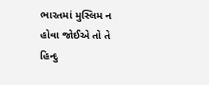ભારતમાં મુસ્લિમ ન હોવા જોઈએ તો તે હિન્દુ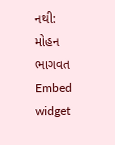નથી: મોહન ભાગવત
Embed widget